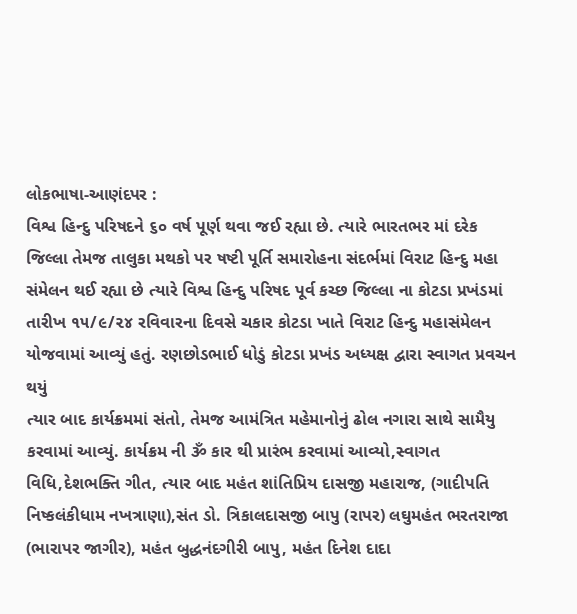લોકભાષા-આણંદપર :
વિશ્વ હિન્દુ પરિષદને ૬૦ વર્ષ પૂર્ણ થવા જઈ રહ્યા છે. ત્યારે ભારતભર માં દરેક જિલ્લા તેમજ તાલુકા મથકો પર ષષ્ટી પૂર્તિ સમારોહના સંદર્ભમાં વિરાટ હિન્દુ મહા સંમેલન થઈ રહ્યા છે ત્યારે વિશ્વ હિન્દુ પરિષદ પૂર્વ કચ્છ જિલ્લા ના કોટડા પ્રખંડમાં તારીખ ૧૫/૯/૨૪ રવિવારના દિવસે ચકાર કોટડા ખાતે વિરાટ હિન્દુ મહાસંમેલન યોજવામાં આવ્યું હતું. રણછોડભાઈ ધોડું કોટડા પ્રખંડ અધ્યક્ષ દ્વારા સ્વાગત પ્રવચન થયું
ત્યાર બાદ કાર્યક્રમમાં સંતો, તેમજ આમંત્રિત મહેમાનોનું ઢોલ નગારા સાથે સામૈયુ કરવામાં આવ્યું. કાર્યક્રમ ની ૐ કાર થી પ્રારંભ કરવામાં આવ્યો,સ્વાગત વિધિ,દેશભક્તિ ગીત, ત્યાર બાદ મહંત શાંતિપ્રિય દાસજી મહારાજ, (ગાદીપતિ નિષ્કલંકીધામ નખત્રાણા),સંત ડો. ત્રિકાલદાસજી બાપુ (રાપર) લઘુમહંત ભરતરાજા (ભારાપર જાગીર), મહંત બુદ્ધનંદગીરી બાપુ, મહંત દિનેશ દાદા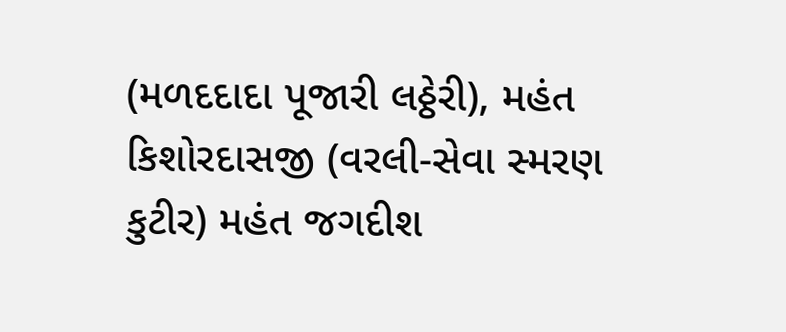(મળદદાદા પૂજારી લઠ્ઠેરી), મહંત કિશોરદાસજી (વરલી-સેવા સ્મરણ કુટીર) મહંત જગદીશ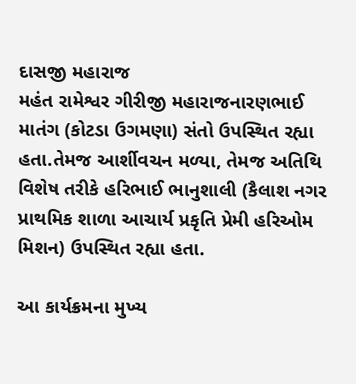દાસજી મહારાજ
મહંત રામેશ્વર ગીરીજી મહારાજનારણભાઈ માતંગ (કોટડા ઉગમણા) સંતો ઉપસ્થિત રહ્યા હતા.તેમજ આર્શીવચન મળ્યા, તેમજ અતિથિ વિશેષ તરીકે હરિભાઈ ભાનુશાલી (કૈલાશ નગર પ્રાથમિક શાળા આચાર્ય પ્રકૃતિ પ્રેમી હરિઓમ મિશન) ઉપસ્થિત રહ્યા હતા.

આ કાર્યક્રમના મુખ્ય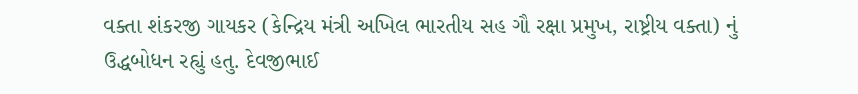વક્તા શંકરજી ગાયકર (કેન્દ્રિય મંત્રી અખિલ ભારતીય સહ ગૌ રક્ષા પ્રમુખ, રાષ્ટ્રીય વક્તા) નું ઉદ્ધબોધન રહ્યું હતુ. દેવજીભાઈ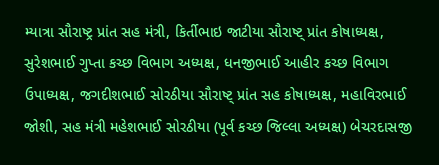મ્યાત્રા સૌરાષ્ટ્ર પ્રાંત સહ મંત્રી, કિર્તીભાઇ જાટીયા સૌરાષ્ટ્ પ્રાંત કોષાધ્યક્ષ, સુરેશભાઈ ગુપ્તા કચ્છ વિભાગ અધ્યક્ષ, ધનજીભાઈ આહીર કચ્છ વિભાગ ઉપાધ્યક્ષ, જગદીશભાઈ સોરઠીયા સૌરાષ્ટ્ પ્રાંત સહ કોષાધ્યક્ષ, મહાવિરભાઈ જોશી, સહ મંત્રી મહેશભાઈ સોરઠીયા (પૂર્વ કચ્છ જિલ્લા અધ્યક્ષ) બેચરદાસજી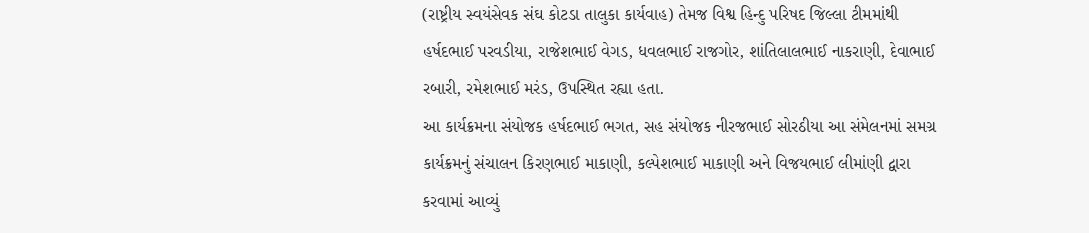(રાષ્ટ્રીય સ્વયંસેવક સંઘ કોટડા તાલુકા કાર્યવાહ) તેમજ વિશ્વ હિન્દુ પરિષદ જિલ્લા ટીમમાંથી હર્ષદભાઈ પરવડીયા, રાજેશભાઈ વેગડ, ધવલભાઈ રાજગોર, શાંતિલાલભાઈ નાકરાણી, દેવાભાઈ રબારી, રમેશભાઈ મરંડ, ઉપસ્થિત રહ્યા હતા.
આ કાર્યક્રમના સંયોજક હર્ષદભાઈ ભગત, સહ સંયોજક નીરજભાઈ સોરઠીયા આ સંમેલનમાં સમગ્ર કાર્યક્રમનું સંચાલન કિરણભાઈ માકાણી, કલ્પેશભાઈ માકાણી અને વિજયભાઈ લીમાંણી દ્વારા કરવામાં આવ્યું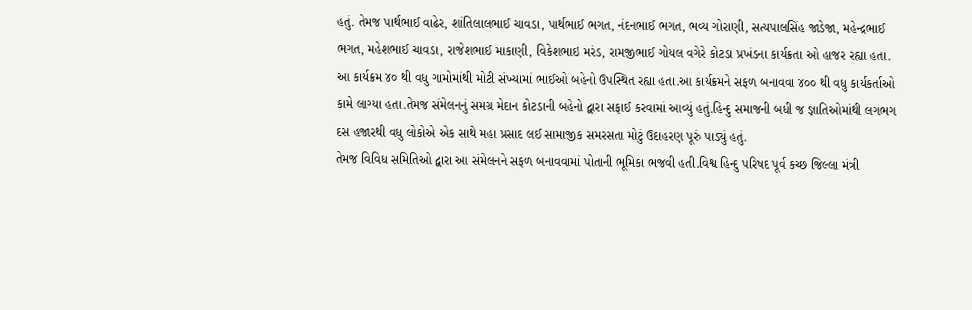હતું. તેમજ પાર્થભાઈ વાઢેર, શાંતિલાલભાઈ ચાવડા, પાર્થભાઈ ભગત, નંદનભાઈ ભગત, ભવ્ય ગોરાણી, સત્યપાલસિંહ જાડેજા, મહેન્દ્રભાઈ ભગત, મહેશભાઈ ચાવડા, રાજેશભાઈ માકાણી, વિકેશભાઇ મરંડ, રામજીભાઈ ગોયલ વગેરે કોટડા પ્રખંડના કાર્યક્રતા ઓ હાજર રહ્યા હતા.
આ કાર્યક્રમ ૪૦ થી વધુ ગામોમાંથી મોટી સંખ્યામાં ભાઈઓ બહેનો ઉપસ્થિત રહ્યા હતા.આ કાર્યક્રમને સફળ બનાવવા ૪૦૦ થી વધુ કાર્યકર્તાઓ કામે લાગ્યા હતા.તેમજ સંમેલનનું સમગ્ર મેદાન કોટડાની બહેનો દ્વારા સફાઈ કરવામાં આવ્યું હતું.હિન્દુ સમાજની બધી જ જ્ઞાતિઓમાંથી લગભગ દસ હજારથી વધુ લોકોએ એક સાથે મહા પ્રસાદ લઈ સામાજીક સમરસતા મોટું ઉદાહરણ પૂરું પાડ્યું હતું.
તેમજ વિવિધ સમિતિઓ દ્વારા આ સંમેલનને સફળ બનાવવામાં પોતાની ભૂમિકા ભજવી હતી.વિશ્વ હિન્દુ પરિષદ પૂર્વ કચ્છ જિલ્લા મંત્રી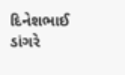દિનેશભાઈ ડાંગરે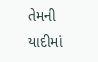તેમની યાદીમાં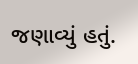જણાવ્યું હતું.